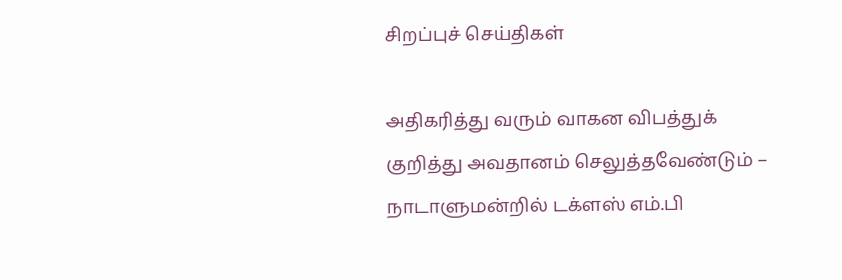சிறப்புச் செய்திகள்

அதிகரித்து வரும் வாகன விபத்துக் குறித்து அவதானம் செலுத்தவேண்டும் – நாடாளுமன்றில் டக்ளஸ் எம்.பி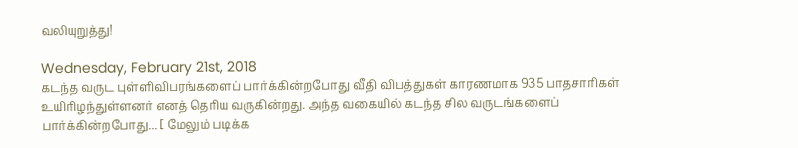வலியுறுத்து!

Wednesday, February 21st, 2018
கடந்த வருட புள்ளிவிபரங்களைப் பார்க்கின்றபோது வீதி விபத்துகள் காரணமாக 935 பாதசாரிகள் உயிரிழந்துள்ளனர் எனத் தெரிய வருகின்றது. அந்த வகையில் கடந்த சில வருடங்களைப் பார்க்கின்றபோது... [ மேலும் படிக்க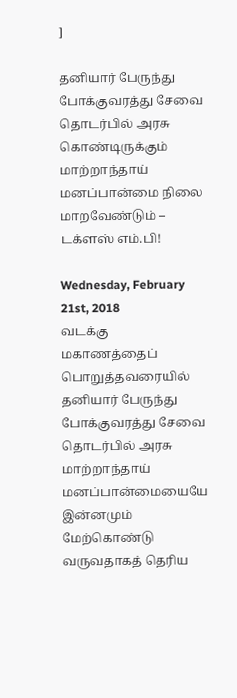]

தனியார் பேருந்து போக்குவரத்து சேவை தொடர்பில் அரசு கொண்டிருக்கும் மாற்றாந்தாய் மனப்பான்மை நிலை மாறவேண்டும் – டக்ளஸ் எம்.பி!

Wednesday, February 21st, 2018
வடக்கு மகாணத்தைப் பொறுத்தவரையில் தனியார் பேருந்து போக்குவரத்து சேவை தொடர்பில் அரசு மாற்றாந்தாய் மனப்பான்மையையே இன்னமும் மேற்கொண்டு வருவதாகத் தெரிய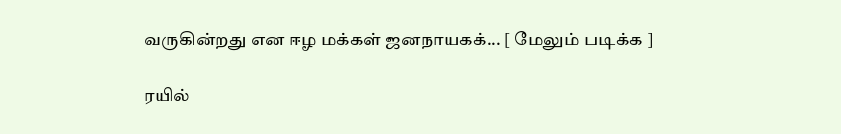வருகின்றது என ஈழ மக்கள் ஜனநாயகக்... [ மேலும் படிக்க ]

ரயில்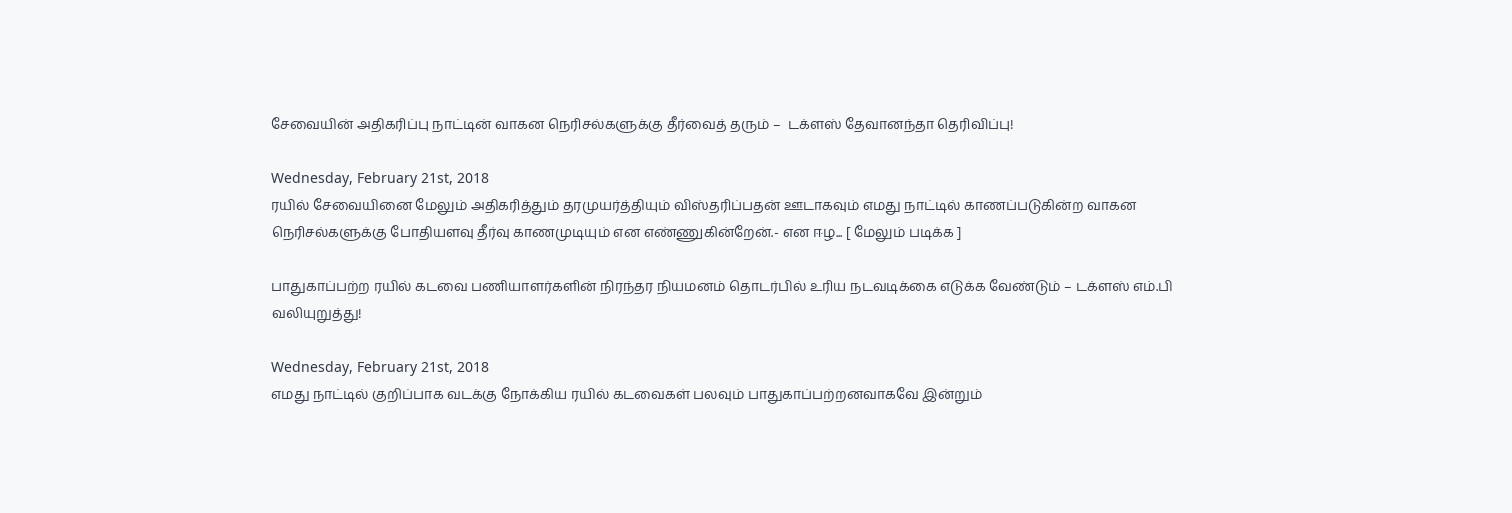சேவையின் அதிகரிப்பு நாட்டின் வாகன நெரிசல்களுக்கு தீர்வைத் தரும் –  டக்ளஸ் தேவானந்தா தெரிவிப்பு!

Wednesday, February 21st, 2018
ரயில் சேவையினை மேலும் அதிகரித்தும் தரமுயர்த்தியும் விஸ்தரிப்பதன் ஊடாகவும் எமது நாட்டில் காணப்படுகின்ற வாகன நெரிசல்களுக்கு போதியளவு தீர்வு காணமுடியும் என எண்ணுகின்றேன்.- என ஈழ... [ மேலும் படிக்க ]

பாதுகாப்பற்ற ரயில் கடவை பணியாளர்களின் நிரந்தர நியமனம் தொடர்பில் உரிய நடவடிக்கை எடுக்க வேண்டும் – டக்ளஸ் எம்.பி வலியுறுத்து!

Wednesday, February 21st, 2018
எமது நாட்டில் குறிப்பாக வடக்கு நோக்கிய ரயில் கடவைகள் பலவும் பாதுகாப்பற்றனவாகவே இன்றும்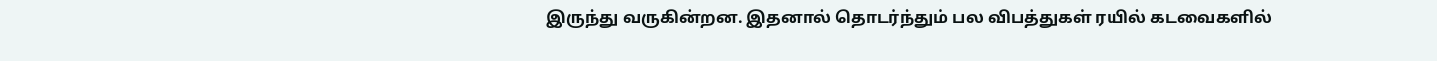இருந்து வருகின்றன. இதனால் தொடர்ந்தும் பல விபத்துகள் ரயில் கடவைகளில்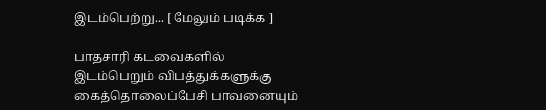இடம்பெற்று... [ மேலும் படிக்க ]

பாதசாரி கடவைகளில் இடம்பெறும் விபத்துக்களுக்கு கைத்தொலைப்பேசி பாவனையும்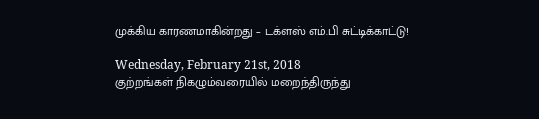முக்கிய காரணமாகின்றது – டக்ளஸ் எம்.பி சுட்டிக்காட்டு!

Wednesday, February 21st, 2018
குற்றங்கள் நிகழும்வரையில் மறைந்திருந்து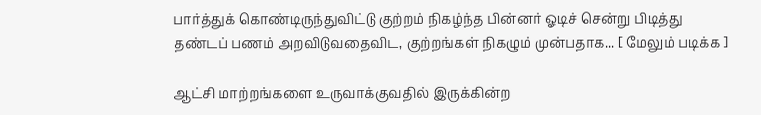பார்த்துக் கொண்டிருந்துவிட்டு குற்றம் நிகழ்ந்த பின்னர் ஓடிச் சென்று பிடித்து தண்டப் பணம் அறவிடுவதைவிட, குற்றங்கள் நிகழும் முன்பதாக... [ மேலும் படிக்க ]

ஆட்சி மாற்றங்களை உருவாக்குவதில் இருக்கின்ற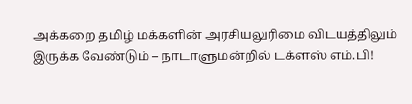அக்கறை தமிழ் மக்களின் அரசியலுரிமை விடயத்திலும் இருக்க வேண்டும் – நாடாளுமன்றில் டக்ளஸ் எம்.பி!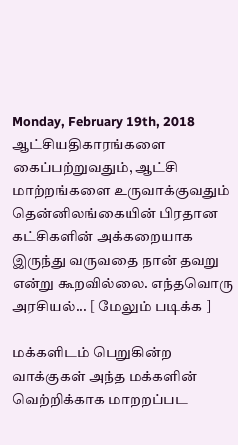Monday, February 19th, 2018
ஆட்சியதிகாரங்களை கைப்பற்றுவதும், ஆட்சி மாற்றங்களை உருவாக்குவதும் தென்னிலங்கையின் பிரதான கட்சிகளின் அக்கறையாக இருந்து வருவதை நான் தவறு என்று கூறவில்லை. எந்தவொரு அரசியல்... [ மேலும் படிக்க ]

மக்களிடம் பெறுகின்ற வாக்குகள் அந்த மக்களின் வெற்றிக்காக மாறறப்பட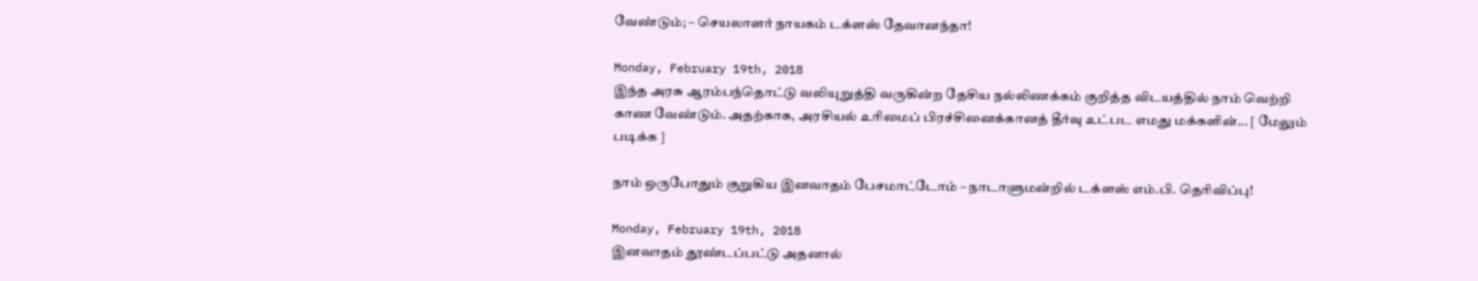வேண்டும்; – செயலாளர் நாயகம் டக்ளஸ் தேவானந்தா!

Monday, February 19th, 2018
இந்த அரசு ஆரம்பந்தொட்டு வலியுறுத்தி வருகின்ற தேசிய நல்லிணக்கம் குறித்த விடயத்தில் நாம் வெற்றி காண வேண்டும். அதற்காக, அரசியல் உரிமைப் பிரச்சினைக்கானத் தீர்வு உட்பட எமது மக்களின்... [ மேலும் படிக்க ]

நாம் ஒருபோதும் குறுகிய இனவாதம் பேசமாட்டோம் – நாடாளுமன்றில் டக்ளஸ் எம்.பி. தெரிவிப்பு!

Monday, February 19th, 2018
இனவாதம் தூண்டப்பட்டு அதனால்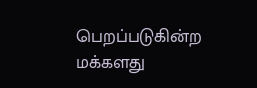பெறப்படுகின்ற மக்களது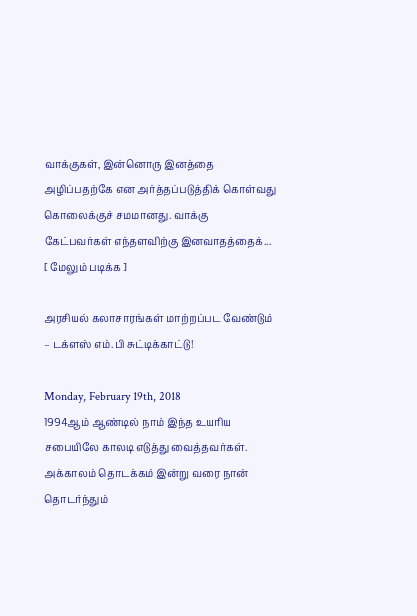வாக்குகள், இன்னொரு இனத்தை அழிப்பதற்கே என அர்த்தப்படுத்திக் கொள்வது கொலைக்குச் சமமானது. வாக்கு கேட்பவர்கள் எந்தளவிற்கு இனவாதத்தைக்... [ மேலும் படிக்க ]

அரசியல் கலாசாரங்கள் மாற்றப்பட வேண்டும்  – டக்ளஸ் எம்.பி சுட்டிக்காட்டு!

Monday, February 19th, 2018
1994ஆம் ஆண்டில் நாம் இந்த உயரிய சபையிலே காலடி எடுத்து வைத்தவர்கள். அக்காலம் தொடக்கம் இன்று வரை நான் தொடர்ந்தும்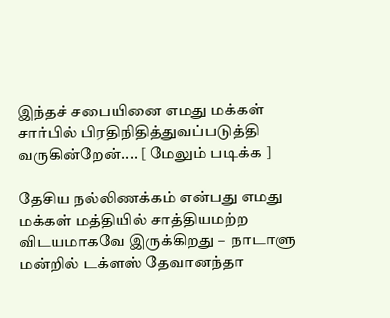இந்தச் சபையினை எமது மக்கள் சார்பில் பிரதிநிதித்துவப்படுத்தி வருகின்றேன்.... [ மேலும் படிக்க ]

தேசிய நல்லிணக்கம் என்பது எமது மக்கள் மத்தியில் சாத்தியமற்ற விடயமாகவே இருக்கிறது –  நாடாளு மன்றில் டக்ளஸ் தேவானந்தா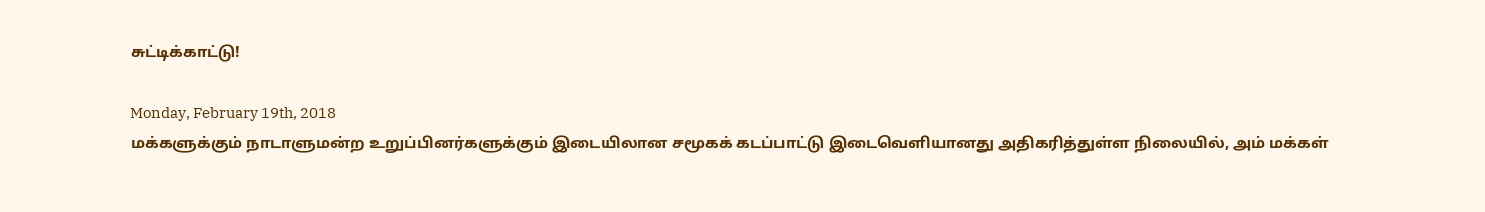சுட்டிக்காட்டு!

Monday, February 19th, 2018
மக்களுக்கும் நாடாளுமன்ற உறுப்பினர்களுக்கும் இடையிலான சமூகக் கடப்பாட்டு இடைவெளியானது அதிகரித்துள்ள நிலையில், அம் மக்கள்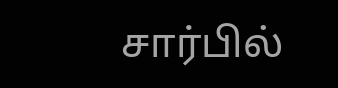சார்பில்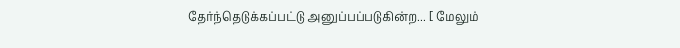தேர்ந்தெடுக்கப்பட்டு அனுப்பப்படுகின்ற... [ மேலும்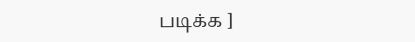படிக்க ]